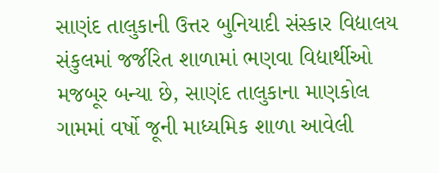સાણંદ તાલુકાની ઉત્તર બુનિયાદી સંસ્કાર વિદ્યાલય સંકુલમાં જર્જરિત શાળામાં ભણવા વિદ્યાર્થીઓ મજબૂર બન્યા છે, સાણંદ તાલુકાના માણકોલ ગામમાં વર્ષો જૂની માધ્યમિક શાળા આવેલી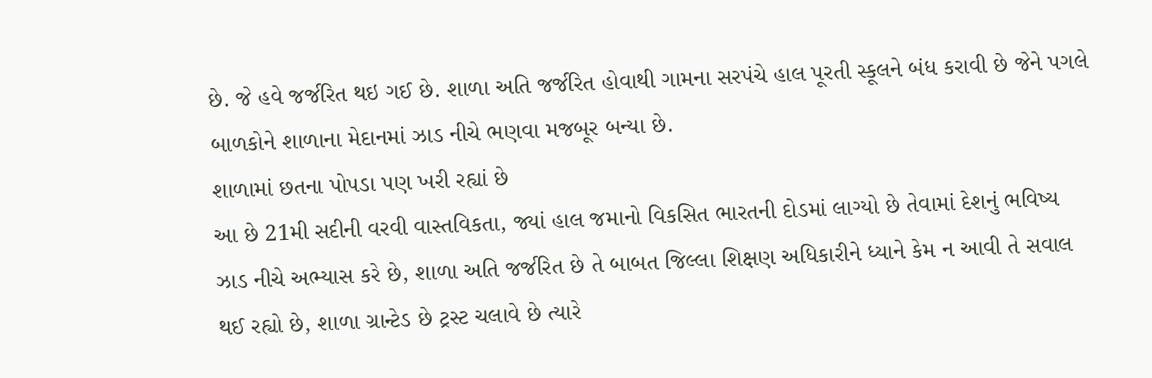છે. જે હવે જર્જરિત થઇ ગઈ છે. શાળા અતિ જર્જરિત હોવાથી ગામના સરપંચે હાલ પૂરતી સ્કૂલને બંધ કરાવી છે જેને પગલે બાળકોને શાળાના મેદાનમાં ઝાડ નીચે ભણવા મજબૂર બન્યા છે.
શાળામાં છતના પોપડા પણ ખરી રહ્યાં છે
આ છે 21મી સદીની વરવી વાસ્તવિકતા, જ્યાં હાલ જમાનો વિકસિત ભારતની દોડમાં લાગ્યો છે તેવામાં દેશનું ભવિષ્ય ઝાડ નીચે અભ્યાસ કરે છે, શાળા અતિ જર્જરિત છે તે બાબત જિલ્લા શિક્ષણ અધિકારીને ધ્યાને કેમ ન આવી તે સવાલ થઈ રહ્યો છે, શાળા ગ્રાન્ટેડ છે ટ્રસ્ટ ચલાવે છે ત્યારે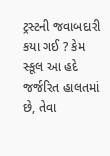ટ્રસ્ટની જવાબદારી કયા ગઈ ? કેમ સ્કૂલ આ હદે જર્જરિત હાલતમાં છે, તેવા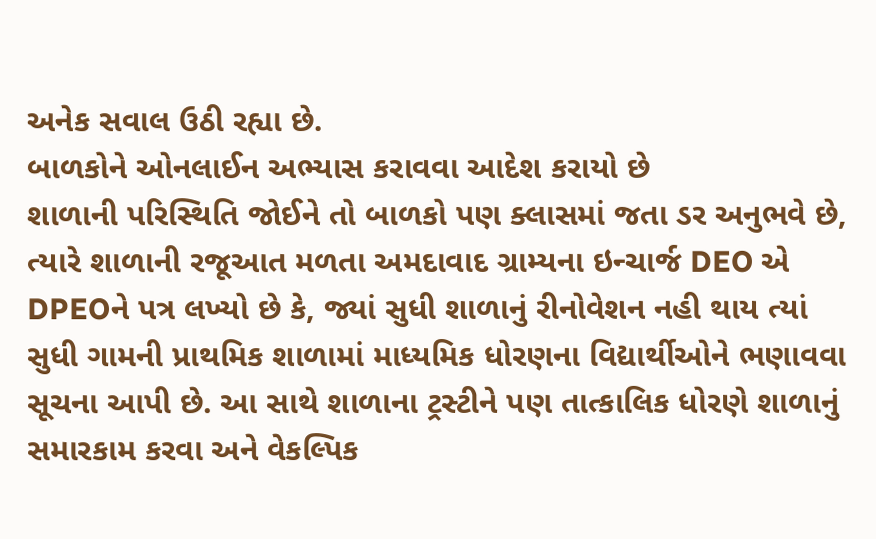અનેક સવાલ ઉઠી રહ્યા છે.
બાળકોને ઓનલાઈન અભ્યાસ કરાવવા આદેશ કરાયો છે
શાળાની પરિસ્થિતિ જોઈને તો બાળકો પણ ક્લાસમાં જતા ડર અનુભવે છે, ત્યારે શાળાની રજૂઆત મળતા અમદાવાદ ગ્રામ્યના ઇન્ચાર્જ DEO એ DPEOને પત્ર લખ્યો છે કે, જ્યાં સુધી શાળાનું રીનોવેશન નહી થાય ત્યાં સુધી ગામની પ્રાથમિક શાળામાં માધ્યમિક ધોરણના વિદ્યાર્થીઓને ભણાવવા સૂચના આપી છે. આ સાથે શાળાના ટ્રસ્ટીને પણ તાત્કાલિક ધોરણે શાળાનું સમારકામ કરવા અને વેકલ્પિક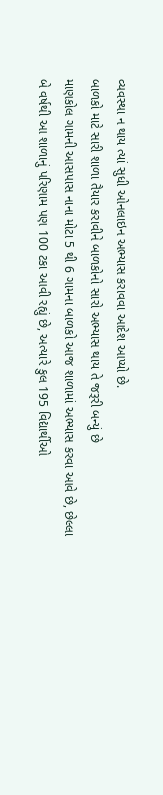વ્યવસ્થા ન થાય ત્યાં સુધી ઓનલાઇન અભ્યાસ કરાવવા આદેશ આપ્યો છે.
બાળકો માટે સારી શાળા તૈયાર કરાવીને બાળકોનો સારો અભ્યાસ થાય તે જરૂરી બન્યું છે
માણકોલ ગામની આસપાસ નાના મોટા 5 થી 6 ગામના બાળકો આજ શાળામાં અભ્યાસ કરવા આવે છે, છેલ્લા બે વર્ષથી આ શાળાનું પરિણામ પણ 100 ટકા આવી રહ્યું છે, અત્યારે કુલ 195 વિદ્યાર્થીઓ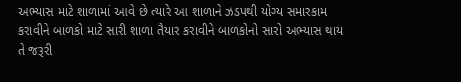અભ્યાસ માટે શાળામાં આવે છે ત્યારે આ શાળાને ઝડપથી યોગ્ય સમારકામ કરાવીને બાળકો માટે સારી શાળા તૈયાર કરાવીને બાળકોનો સારો અભ્યાસ થાય તે જરૂરી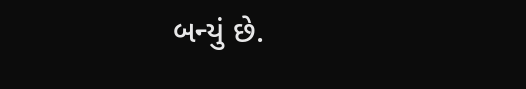બન્યું છે.